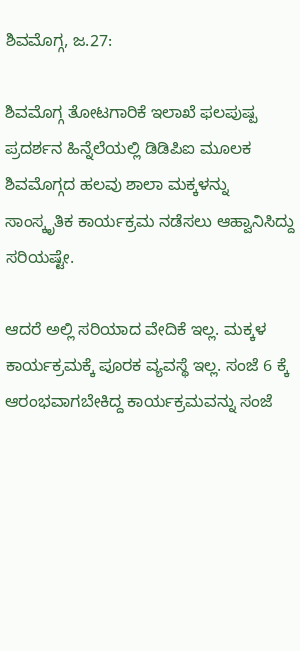ಶಿವಮೊಗ್ಗ, ಜ.27:

ಶಿವಮೊಗ್ಗ ತೋಟಗಾರಿಕೆ ಇಲಾಖೆ ಫಲಪುಷ್ಪ ಪ್ರದರ್ಶನ ಹಿನ್ನೆಲೆಯಲ್ಲಿ ಡಿಡಿಪಿಐ ಮೂಲಕ ಶಿವಮೊಗ್ಗದ ಹಲವು ಶಾಲಾ ಮಕ್ಕಳನ್ನು ಸಾಂಸ್ಕೃತಿಕ ಕಾರ್ಯಕ್ರಮ ನಡೆಸಲು ಆಹ್ವಾನಿಸಿದ್ದು ಸರಿಯಷ್ಟೇ.

ಆದರೆ ಅಲ್ಲಿ ಸರಿಯಾದ ವೇದಿಕೆ ಇಲ್ಲ. ಮಕ್ಕಳ ಕಾರ್ಯಕ್ರಮಕ್ಕೆ ಪೂರಕ ವ್ಯವಸ್ಥೆ ಇಲ್ಲ. ಸಂಜೆ 6 ಕ್ಕೆ ಆರಂಭವಾಗಬೇಕಿದ್ದ ಕಾರ್ಯಕ್ರಮವನ್ನು ಸಂಜೆ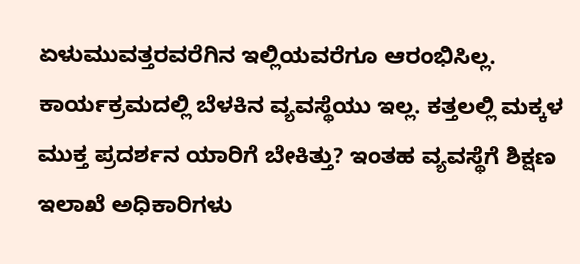ಏಳುಮುವತ್ತರವರೆಗಿನ ಇಲ್ಲಿಯವರೆಗೂ ಆರಂಭಿಸಿಲ್ಲ.
ಕಾರ್ಯಕ್ರಮದಲ್ಲಿ ಬೆಳಕಿನ ವ್ಯವಸ್ಥೆಯು ಇಲ್ಲ. ಕತ್ತಲಲ್ಲಿ ಮಕ್ಕಳ ಮುಕ್ತ ಪ್ರದರ್ಶನ ಯಾರಿಗೆ ಬೇಕಿತ್ತು? ಇಂತಹ ವ್ಯವಸ್ಥೆಗೆ ಶಿಕ್ಷಣ ಇಲಾಖೆ ಅಧಿಕಾರಿಗಳು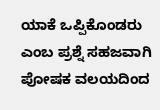ಯಾಕೆ ಒಪ್ಪಿಕೊಂಡರು ಎಂಬ ಪ್ರಶ್ನೆ ಸಹಜವಾಗಿ ಪೋಷಕ ವಲಯದಿಂದ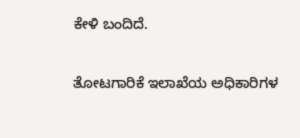ಕೇಳಿ ಬಂದಿದೆ.

ತೋಟಗಾರಿಕೆ ಇಲಾಖೆಯ ಅಧಿಕಾರಿಗಳ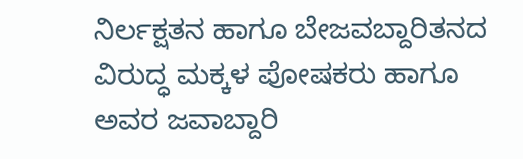ನಿರ್ಲಕ್ಷತನ ಹಾಗೂ ಬೇಜವಬ್ದಾರಿತನದ ವಿರುದ್ಧ ಮಕ್ಕಳ ಪೋಷಕರು ಹಾಗೂ ಅವರ ಜವಾಬ್ದಾರಿ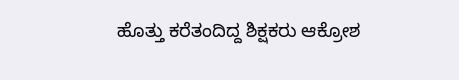ಹೊತ್ತು ಕರೆತಂದಿದ್ದ ಶಿಕ್ಷಕರು ಆಕ್ರೋಶ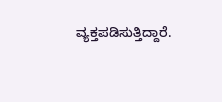ವ್ಯಕ್ತಪಡಿಸುತ್ತಿದ್ದಾರೆ.